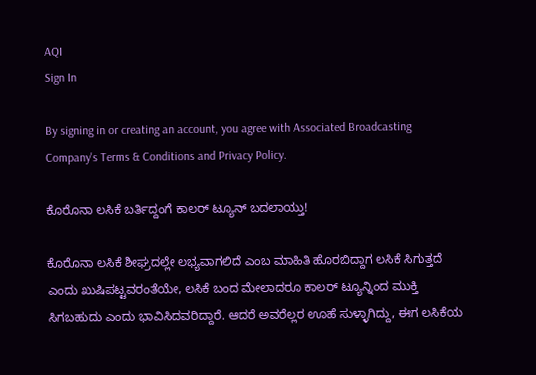AQI
Sign In

By signing in or creating an account, you agree with Associated Broadcasting Company's Terms & Conditions and Privacy Policy.

ಕೊರೊನಾ ಲಸಿಕೆ ಬರ್ತಿದ್ದಂಗೆ ಕಾಲರ್ ಟ್ಯೂನ್ ಬದಲಾಯ್ತು!

ಕೊರೊನಾ ಲಸಿಕೆ ಶೀಘ್ರದಲ್ಲೇ ಲಭ್ಯವಾಗಲಿದೆ ಎಂಬ ಮಾಹಿತಿ ಹೊರಬಿದ್ದಾಗ ಲಸಿಕೆ ಸಿಗುತ್ತದೆ ಎಂದು ಖುಷಿಪಟ್ಟವರಂತೆಯೇ, ಲಸಿಕೆ ಬಂದ ಮೇಲಾದರೂ ಕಾಲರ್ ಟ್ಯೂನ್ನಿಂದ ಮುಕ್ತಿ ಸಿಗಬಹುದು ಎಂದು ಭಾವಿಸಿದವರಿದ್ದಾರೆ. ಆದರೆ ಅವರೆಲ್ಲರ ಊಹೆ ಸುಳ್ಳಾಗಿದ್ದು, ಈಗ ಲಸಿಕೆಯ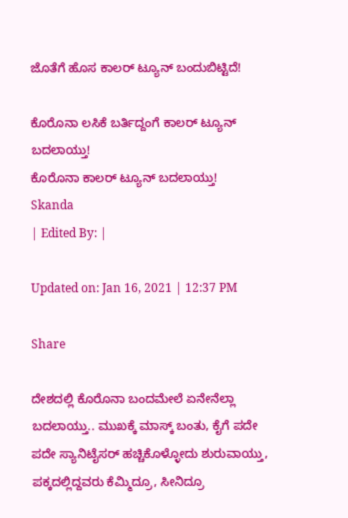ಜೊತೆಗೆ ಹೊಸ ಕಾಲರ್ ಟ್ಯೂನ್ ಬಂದುಬಿಟ್ಟಿದೆ!

ಕೊರೊನಾ ಲಸಿಕೆ ಬರ್ತಿದ್ದಂಗೆ ಕಾಲರ್ ಟ್ಯೂನ್ ಬದಲಾಯ್ತು!
ಕೊರೊನಾ ಕಾಲರ್ ಟ್ಯೂನ್ ಬದಲಾಯ್ತು!
Skanda
| Edited By: |

Updated on: Jan 16, 2021 | 12:37 PM

Share

ದೇಶದಲ್ಲಿ ಕೊರೊನಾ ಬಂದಮೇಲೆ ಏನೇನೆಲ್ಲಾ ಬದಲಾಯ್ತು.. ಮುಖಕ್ಕೆ ಮಾಸ್ಕ್ ಬಂತು, ಕೈಗೆ ಪದೇ ಪದೇ ಸ್ಯಾನಿಟೈಸರ್ ಹಚ್ಚಿಕೊಳ್ಳೋದು ಶುರುವಾಯ್ತು, ಪಕ್ಕದಲ್ಲಿದ್ದವರು ಕೆಮ್ಮಿದ್ರೂ, ಸೀನಿದ್ರೂ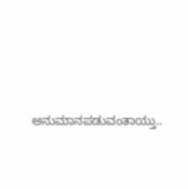ಅನುಮಾನಪಡುವಂತಾಯ್ತು..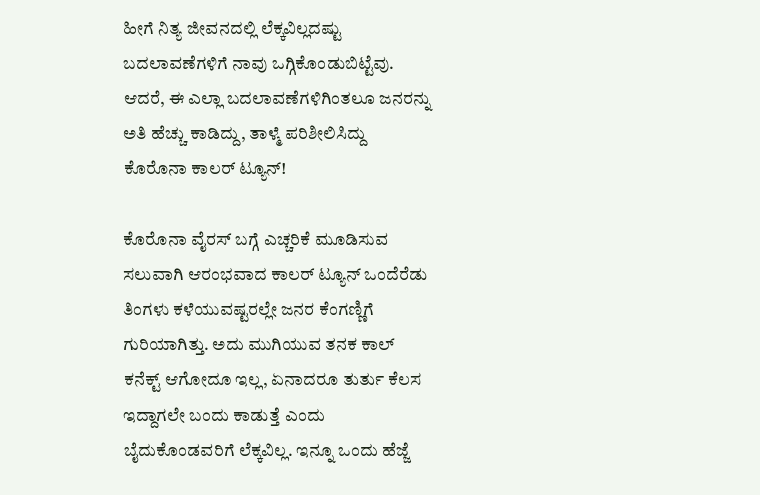ಹೀಗೆ ನಿತ್ಯ ಜೀವನದಲ್ಲಿ ಲೆಕ್ಕವಿಲ್ಲದಷ್ಟು ಬದಲಾವಣೆಗಳಿಗೆ ನಾವು ಒಗ್ಗಿಕೊಂಡುಬಿಟ್ಟೆವು. ಆದರೆ, ಈ ಎಲ್ಲಾ ಬದಲಾವಣೆಗಳಿಗಿಂತಲೂ ಜನರನ್ನು ಅತಿ ಹೆಚ್ಚು ಕಾಡಿದ್ದು, ತಾಳ್ಮೆ ಪರಿಶೀಲಿಸಿದ್ದು ಕೊರೊನಾ ಕಾಲರ್ ಟ್ಯೂನ್!

ಕೊರೊನಾ ವೈರಸ್ ಬಗ್ಗೆ ಎಚ್ಚರಿಕೆ ಮೂಡಿಸುವ ಸಲುವಾಗಿ ಆರಂಭವಾದ ಕಾಲರ್ ಟ್ಯೂನ್ ಒಂದೆರೆಡು ತಿಂಗಳು ಕಳೆಯುವಷ್ಟರಲ್ಲೇ ಜನರ ಕೆಂಗಣ್ಣಿಗೆ ಗುರಿಯಾಗಿತ್ತು. ಅದು ಮುಗಿಯುವ ತನಕ ಕಾಲ್ ಕನೆಕ್ಟ್ ಆಗೋದೂ ಇಲ್ಲ, ಏನಾದರೂ ತುರ್ತು ಕೆಲಸ ಇದ್ದಾಗಲೇ ಬಂದು ಕಾಡುತ್ತೆ ಎಂದು ಬೈದುಕೊಂಡವರಿಗೆ ಲೆಕ್ಕವಿಲ್ಲ. ಇನ್ನೂ ಒಂದು ಹೆಜ್ಜೆ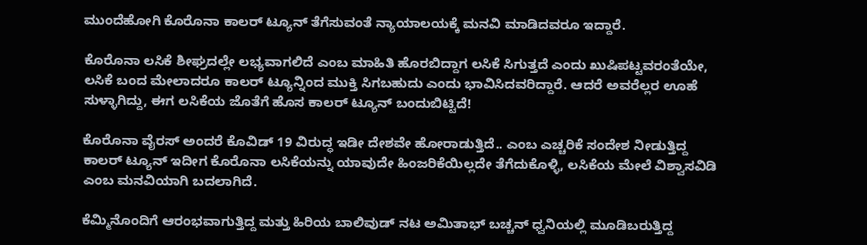ಮುಂದೆಹೋಗಿ ಕೊರೊನಾ ಕಾಲರ್ ಟ್ಯೂನ್ ತೆಗೆಸುವಂತೆ ನ್ಯಾಯಾಲಯಕ್ಕೆ ಮನವಿ ಮಾಡಿದವರೂ ಇದ್ದಾರೆ.

ಕೊರೊನಾ ಲಸಿಕೆ ಶೀಘ್ರದಲ್ಲೇ ಲಭ್ಯವಾಗಲಿದೆ ಎಂಬ ಮಾಹಿತಿ ಹೊರಬಿದ್ದಾಗ ಲಸಿಕೆ ಸಿಗುತ್ತದೆ ಎಂದು ಖುಷಿಪಟ್ಟವರಂತೆಯೇ, ಲಸಿಕೆ ಬಂದ ಮೇಲಾದರೂ ಕಾಲರ್ ಟ್ಯೂನ್ನಿಂದ ಮುಕ್ತಿ ಸಿಗಬಹುದು ಎಂದು ಭಾವಿಸಿದವರಿದ್ದಾರೆ. ಆದರೆ ಅವರೆಲ್ಲರ ಊಹೆ ಸುಳ್ಳಾಗಿದ್ದು, ಈಗ ಲಸಿಕೆಯ ಜೊತೆಗೆ ಹೊಸ ಕಾಲರ್ ಟ್ಯೂನ್ ಬಂದುಬಿಟ್ಟಿದೆ!

ಕೊರೊನಾ ವೈರಸ್ ಅಂದರೆ ಕೊವಿಡ್ 19 ವಿರುದ್ಧ ಇಡೀ ದೇಶವೇ ಹೋರಾಡುತ್ತಿದೆ.. ಎಂಬ ಎಚ್ಚರಿಕೆ ಸಂದೇಶ ನೀಡುತ್ತಿದ್ದ ಕಾಲರ್ ಟ್ಯೂನ್ ಇದೀಗ ಕೊರೊನಾ ಲಸಿಕೆಯನ್ನು ಯಾವುದೇ ಹಿಂಜರಿಕೆಯಿಲ್ಲದೇ ತೆಗೆದುಕೊಳ್ಳಿ, ಲಸಿಕೆಯ ಮೇಲೆ ವಿಶ್ವಾಸವಿಡಿ ಎಂಬ ಮನವಿಯಾಗಿ ಬದಲಾಗಿದೆ.

ಕೆಮ್ಮಿನೊಂದಿಗೆ ಆರಂಭವಾಗುತ್ತಿದ್ದ ಮತ್ತು ಹಿರಿಯ ಬಾಲಿವುಡ್ ನಟ ಅಮಿತಾಭ್ ಬಚ್ಚನ್ ಧ್ವನಿಯಲ್ಲಿ ಮೂಡಿಬರುತ್ತಿದ್ದ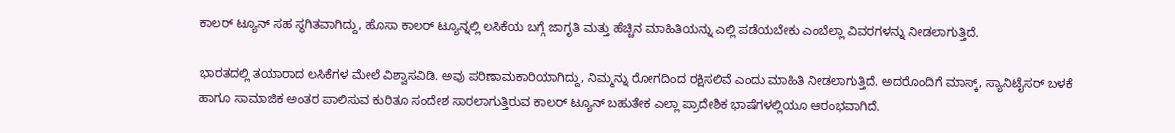ಕಾಲರ್ ಟ್ಯೂನ್ ಸಹ ಸ್ಥಗಿತವಾಗಿದ್ದು, ಹೊಸಾ ಕಾಲರ್ ಟ್ಯೂನ್ನಲ್ಲಿ ಲಸಿಕೆಯ ಬಗ್ಗೆ ಜಾಗೃತಿ ಮತ್ತು ಹೆಚ್ಚಿನ ಮಾಹಿತಿಯನ್ನು ಎಲ್ಲಿ ಪಡೆಯಬೇಕು ಎಂಬೆಲ್ಲಾ ವಿವರಗಳನ್ನು ನೀಡಲಾಗುತ್ತಿದೆ.

ಭಾರತದಲ್ಲಿ ತಯಾರಾದ ಲಸಿಕೆಗಳ ಮೇಲೆ ವಿಶ್ವಾಸವಿಡಿ. ಅವು ಪರಿಣಾಮಕಾರಿಯಾಗಿದ್ದು, ನಿಮ್ಮನ್ನು ರೋಗದಿಂದ ರಕ್ಷಿಸಲಿವೆ ಎಂದು ಮಾಹಿತಿ ನೀಡಲಾಗುತ್ತಿದೆ. ಅದರೊಂದಿಗೆ ಮಾಸ್ಕ್, ಸ್ಯಾನಿಟೈಸರ್ ಬಳಕೆ ಹಾಗೂ ಸಾಮಾಜಿಕ ಅಂತರ ಪಾಲಿಸುವ ಕುರಿತೂ ಸಂದೇಶ ಸಾರಲಾಗುತ್ತಿರುವ ಕಾಲರ್ ಟ್ಯೂನ್ ಬಹುತೇಕ ಎಲ್ಲಾ ಪ್ರಾದೇಶಿಕ ಭಾಷೆಗಳಲ್ಲಿಯೂ ಆರಂಭವಾಗಿದೆ.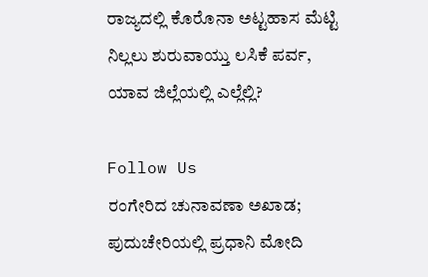ರಾಜ್ಯದಲ್ಲಿ ಕೊರೊನಾ ಅಟ್ಟಹಾಸ ಮೆಟ್ಟಿ ನಿಲ್ಲಲು ಶುರುವಾಯ್ತು ಲಸಿಕೆ ಪರ್ವ, ಯಾವ ಜಿಲ್ಲೆಯಲ್ಲಿ ಎಲ್ಲೆಲ್ಲಿ?

Follow Us
ರಂಗೇರಿದ ಚುನಾವಣಾ ಅಖಾಡ; ಪುದುಚೇರಿಯಲ್ಲಿ ಪ್ರಧಾನಿ ಮೋದಿ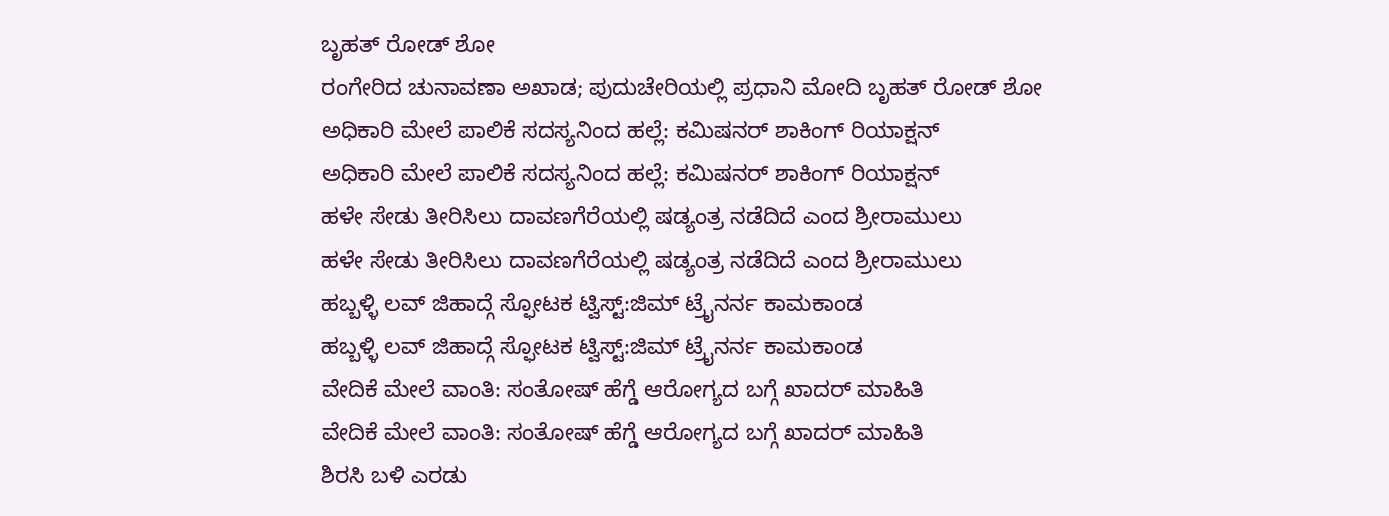ಬೃಹತ್ ರೋಡ್ ಶೋ
ರಂಗೇರಿದ ಚುನಾವಣಾ ಅಖಾಡ; ಪುದುಚೇರಿಯಲ್ಲಿ ಪ್ರಧಾನಿ ಮೋದಿ ಬೃಹತ್ ರೋಡ್ ಶೋ
ಅಧಿಕಾರಿ ಮೇಲೆ ಪಾಲಿಕೆ ಸದಸ್ಯನಿಂದ ಹಲ್ಲೆ: ಕಮಿಷನರ್ ಶಾಕಿಂಗ್‌ ರಿಯಾಕ್ಷನ್‌
ಅಧಿಕಾರಿ ಮೇಲೆ ಪಾಲಿಕೆ ಸದಸ್ಯನಿಂದ ಹಲ್ಲೆ: ಕಮಿಷನರ್ ಶಾಕಿಂಗ್‌ ರಿಯಾಕ್ಷನ್‌
ಹಳೇ ಸೇಡು ತೀರಿಸಿಲು ದಾವಣಗೆರೆಯಲ್ಲಿ ಷಡ್ಯಂತ್ರ ನಡೆದಿದೆ ಎಂದ ಶ್ರೀರಾಮುಲು
ಹಳೇ ಸೇಡು ತೀರಿಸಿಲು ದಾವಣಗೆರೆಯಲ್ಲಿ ಷಡ್ಯಂತ್ರ ನಡೆದಿದೆ ಎಂದ ಶ್ರೀರಾಮುಲು
ಹಬ್ಬಳ್ಳಿ ಲವ್ ಜಿಹಾದ್ಗೆ ಸ್ಫೋಟಕ ಟ್ವಿಸ್ಟ್:ಜಿಮ್ ಟ್ರೈನರ್ನ ಕಾಮಕಾಂಡ
ಹಬ್ಬಳ್ಳಿ ಲವ್ ಜಿಹಾದ್ಗೆ ಸ್ಫೋಟಕ ಟ್ವಿಸ್ಟ್:ಜಿಮ್ ಟ್ರೈನರ್ನ ಕಾಮಕಾಂಡ
ವೇದಿಕೆ ಮೇಲೆ ವಾಂತಿ: ಸಂತೋಷ್ ಹೆಗ್ಡೆ ಆರೋಗ್ಯದ ಬಗ್ಗೆ ಖಾದರ್ ಮಾಹಿತಿ
ವೇದಿಕೆ ಮೇಲೆ ವಾಂತಿ: ಸಂತೋಷ್ ಹೆಗ್ಡೆ ಆರೋಗ್ಯದ ಬಗ್ಗೆ ಖಾದರ್ ಮಾಹಿತಿ
ಶಿರಸಿ ಬಳಿ ಎರಡು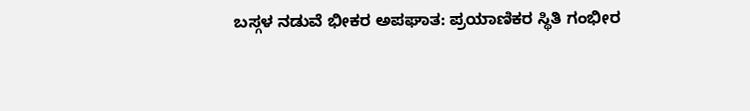ಬಸ್ಗಳ ನಡುವೆ ಭೀಕರ ಅಪಘಾತ: ಪ್ರಯಾಣಿಕರ ಸ್ಥಿತಿ ಗಂಭೀರ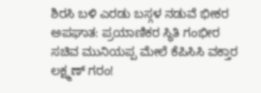ಶಿರಸಿ ಬಳಿ ಎರಡು ಬಸ್ಗಳ ನಡುವೆ ಭೀಕರ ಅಪಘಾತ: ಪ್ರಯಾಣಿಕರ ಸ್ಥಿತಿ ಗಂಭೀರ
ಸಚಿವ ಮುನಿಯಪ್ಪ ಮೇಲೆ ಕೆಪಿಸಿಸಿ ವಕ್ತಾರ ಲಕ್ಷ್ಮಣ್ ಗರಂ!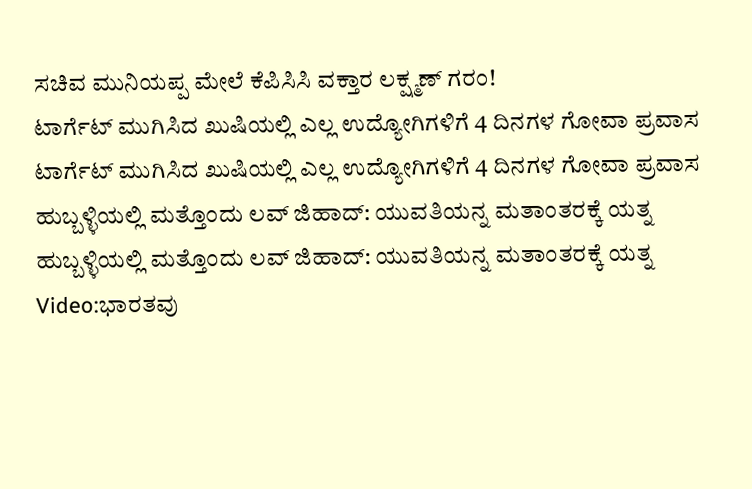ಸಚಿವ ಮುನಿಯಪ್ಪ ಮೇಲೆ ಕೆಪಿಸಿಸಿ ವಕ್ತಾರ ಲಕ್ಷ್ಮಣ್ ಗರಂ!
ಟಾರ್ಗೆಟ್ ಮುಗಿಸಿದ ಖುಷಿಯಲ್ಲಿ ಎಲ್ಲ ಉದ್ಯೋಗಿಗಳಿಗೆ 4 ದಿನಗಳ ಗೋವಾ ಪ್ರವಾಸ
ಟಾರ್ಗೆಟ್ ಮುಗಿಸಿದ ಖುಷಿಯಲ್ಲಿ ಎಲ್ಲ ಉದ್ಯೋಗಿಗಳಿಗೆ 4 ದಿನಗಳ ಗೋವಾ ಪ್ರವಾಸ
ಹುಬ್ಬಳ್ಳಿಯಲ್ಲಿ ಮತ್ತೊಂದು ಲವ್ ಜಿಹಾದ್: ಯುವತಿಯನ್ನ ಮತಾಂತರಕ್ಕೆ ಯತ್ನ
ಹುಬ್ಬಳ್ಳಿಯಲ್ಲಿ ಮತ್ತೊಂದು ಲವ್ ಜಿಹಾದ್: ಯುವತಿಯನ್ನ ಮತಾಂತರಕ್ಕೆ ಯತ್ನ
Video:ಭಾರತವು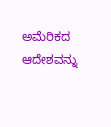ಅಮೆರಿಕದ ಆದೇಶವನ್ನು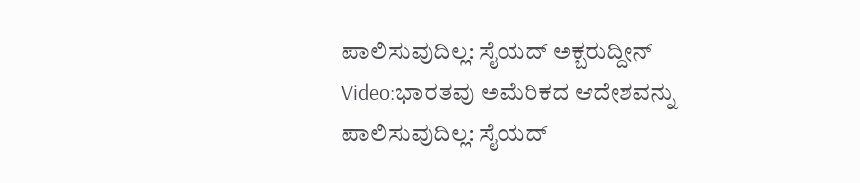ಪಾಲಿಸುವುದಿಲ್ಲ: ಸೈಯದ್ ಅಕ್ಬರುದ್ದೀನ್
Video:ಭಾರತವು ಅಮೆರಿಕದ ಆದೇಶವನ್ನು ಪಾಲಿಸುವುದಿಲ್ಲ: ಸೈಯದ್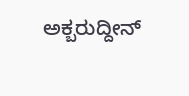ಅಕ್ಬರುದ್ದೀನ್